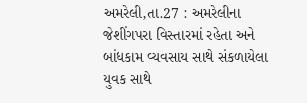અમરેલી,તા.27 : અમરેલીના જેશીંગપરા વિસ્તારમાં રહેતા અને બાંધકામ વ્યવસાય સાથે સંકળાયેલા યુવક સાથે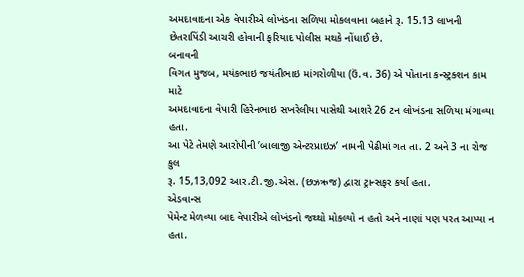અમદાવાદના એક વેપારીએ લોખંડના સળિયા મોકલવાના બહાને રૂ. 15.13 લાખની છેતરાપિંડી આચરી હોવાની ફરિયાદ પોલીસ મથકે નોંધાઈ છે.
બનાવની
વિગત મુજબ, મયંકભાઇ જયંતીભાઇ માંગરોળીયા (ઉં.વ. 36) એ પોતાના કન્સ્ટ્રક્શન કામ માટે
અમદાવાદના વેપારી હિરેનભાઇ સખરેલીયા પાસેથી આશરે 26 ટન લોખંડના સળિયા મંગાવ્યા હતા.
આ પેટે તેમણે આરોપીની ’બાલાજી એન્ટરપ્રાઇઝ’ નામની પેઢીમાં ગત તા. 2 અને 3 ના રોજ કુલ
રૂ. 15,13,092 આર.ટી.જી.એસ. (છઝઋજ) દ્વારા ટ્રાન્સફર કર્યા હતા.
એડવાન્સ
પેમેન્ટ મેળવ્યા બાદ વેપારીએ લોખંડનો જથ્થો મોકલ્યો ન હતો અને નાણાં પણ પરત આપ્યા ન
હતા.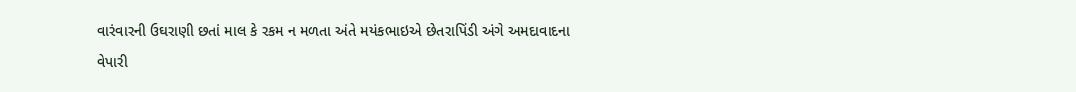વારંવારની ઉઘરાણી છતાં માલ કે રકમ ન મળતા અંતે મયંકભાઇએ છેતરાપિંડી અંગે અમદાવાદના
વેપારી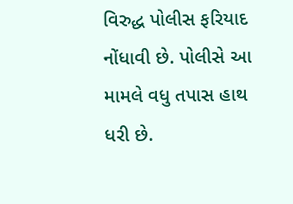વિરુદ્ધ પોલીસ ફરિયાદ નોંધાવી છે. પોલીસે આ મામલે વધુ તપાસ હાથ ધરી છે.